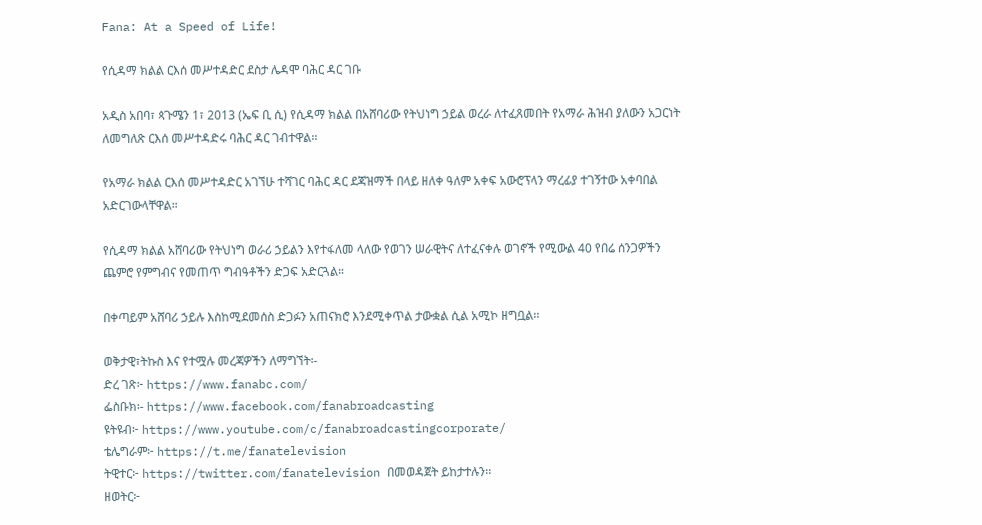Fana: At a Speed of Life!

የሲዳማ ክልል ርእሰ መሥተዳድር ደስታ ሌዳሞ ባሕር ዳር ገቡ

አዲስ አበባ፣ ጳጉሜን 1፣ 2013 (ኤፍ ቢ ሲ) የሲዳማ ክልል በአሸባሪው የትህነግ ኃይል ወረራ ለተፈጸመበት የአማራ ሕዝብ ያለውን አጋርነት ለመግለጽ ርእሰ መሥተዳድሩ ባሕር ዳር ገብተዋል፡፡

የአማራ ክልል ርእሰ መሥተዳድር አገኘሁ ተሻገር ባሕር ዳር ደጃዝማች በላይ ዘለቀ ዓለም አቀፍ አውሮፕላን ማረፊያ ተገኝተው አቀባበል አድርገውላቸዋል።

የሲዳማ ክልል አሸባሪው የትህነግ ወራሪ ኃይልን እየተፋለመ ላለው የወገን ሠራዊትና ለተፈናቀሉ ወገኖች የሚውል 40 የበሬ ሰንጋዎችን ጨምሮ የምግብና የመጠጥ ግብዓቶችን ድጋፍ አድርጓል።

በቀጣይም አሸባሪ ኃይሉ እስከሚደመሰስ ድጋፉን አጠናክሮ እንደሚቀጥል ታውቋል ሲል አሚኮ ዘግቧል፡፡

ወቅታዊ፣ትኩስ እና የተሟሉ መረጃዎችን ለማግኘት፡-
ድረ ገጽ፦ https://www.fanabc.com/
ፌስቡክ፡- https://www.facebook.com/fanabroadcasting
ዩትዩብ፦ https://www.youtube.com/c/fanabroadcastingcorporate/
ቴሌግራም፦ https://t.me/fanatelevision
ትዊተር፦ https://twitter.com/fanatelevision በመወዳጀት ይከታተሉን፡፡
ዘወትር፦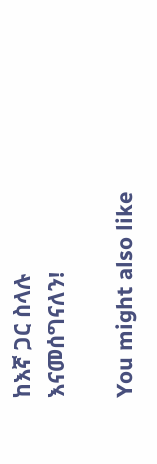ከእኛ ጋር ስላሉ እናመሰግናለን!

You might also like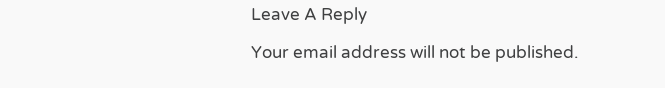Leave A Reply

Your email address will not be published.